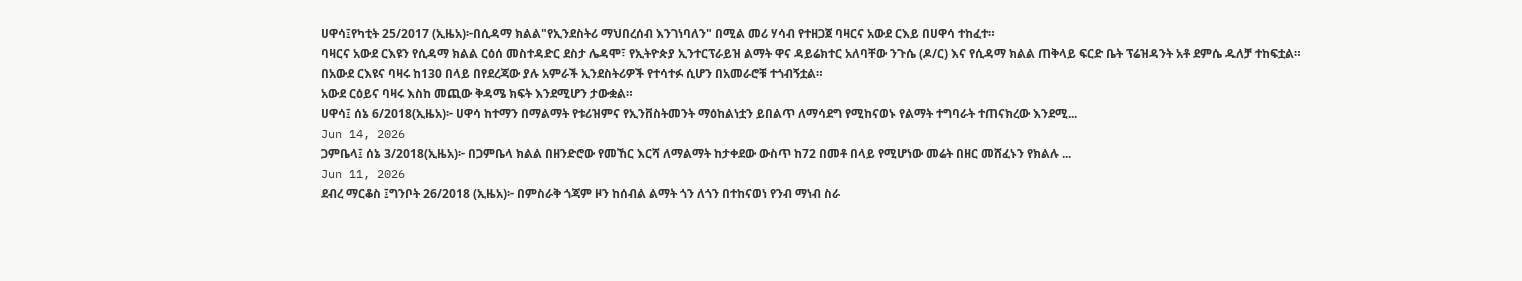ሀዋሳ፤የካቲት 25/2017 (ኢዜአ)፦በሲዳማ ክልል"የኢንደስትሪ ማህበረሰብ እንገነባለን" በሚል መሪ ሃሳብ የተዘጋጀ ባዛርና አውደ ርእይ በሀዋሳ ተከፈተ።
ባዛርና አውደ ርእዩን የሲዳማ ክልል ርዕሰ መስተዳድር ደስታ ሌዳሞ፣ የኢትዮጵያ ኢንተርፕራይዝ ልማት ዋና ዳይሬክተር አለባቸው ንጉሴ (ዶ/ር) እና የሲዳማ ክልል ጠቅላይ ፍርድ ቤት ፕሬዝዳንት አቶ ደምሴ ዱለቻ ተከፍቷል።
በአውደ ርእዩና ባዛሩ ከ130 በላይ በየደረጃው ያሉ አምራች ኢንደስትሪዎች የተሳተፉ ሲሆን በአመራሮቹ ተጎብኝቷል።
አውደ ርዕይና ባዛሩ እስከ መጪው ቅዳሜ ክፍት እንደሚሆን ታውቋል።
ሀዋሳ፤ ሰኔ 6/2018(ኢዜአ)፦ ሀዋሳ ከተማን በማልማት የቱሪዝምና የኢንቨስትመንት ማዕከልነቷን ይበልጥ ለማሳደግ የሚከናወኑ የልማት ተግባራት ተጠናክረው እንደሚ...
Jun 14, 2026
ጋምቤላ፤ ሰኔ 3/2018(ኢዜአ)፦ በጋምቤላ ክልል በዘንድሮው የመኸር እርሻ ለማልማት ከታቀደው ውስጥ ከ72 በመቶ በላይ የሚሆነው መሬት በዘር መሸፈኑን የክልሉ ...
Jun 11, 2026
ደብረ ማርቆስ ፤ግንቦት 26/2018 (ኢዜአ)፦ በምስራቅ ጎጃም ዞን ከሰብል ልማት ጎን ለጎን በተከናወነ የንብ ማነብ ስራ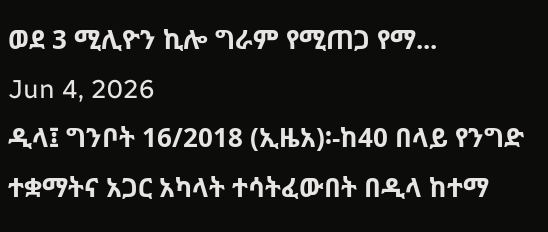ወደ 3 ሚሊዮን ኪሎ ግራም የሚጠጋ የማ...
Jun 4, 2026
ዲላ፤ ግንቦት 16/2018 (ኢዜአ)፡-ከ40 በላይ የንግድ ተቋማትና አጋር አካላት ተሳትፈውበት በዲላ ከተማ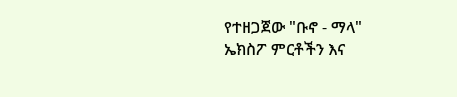የተዘጋጀው "ቡኖ - ማላ" ኤክስፖ ምርቶችን እና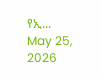የኢ...
May 25, 2026